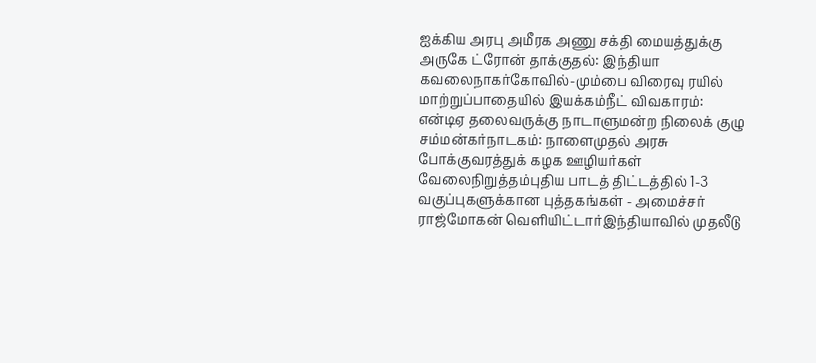ஐக்கிய அரபு அமீரக அணு சக்தி மையத்துக்கு அருகே ட்ரோன் தாக்குதல்: இந்தியா கவலைநாகர்கோவில்-மும்பை விரைவு ரயில் மாற்றுப்பாதையில் இயக்கம்நீட் விவகாரம்: என்டிஏ தலைவருக்கு நாடாளுமன்ற நிலைக் குழு சம்மன்கர்நாடகம்: நாளைமுதல் அரசு போக்குவரத்துக் கழக ஊழியர்கள் வேலைநிறுத்தம்புதிய பாடத் திட்டத்தில் 1-3 வகுப்புகளுக்கான புத்தகங்கள் - அமைச்சர் ராஜ்மோகன் வெளியிட்டார்இந்தியாவில் முதலீடு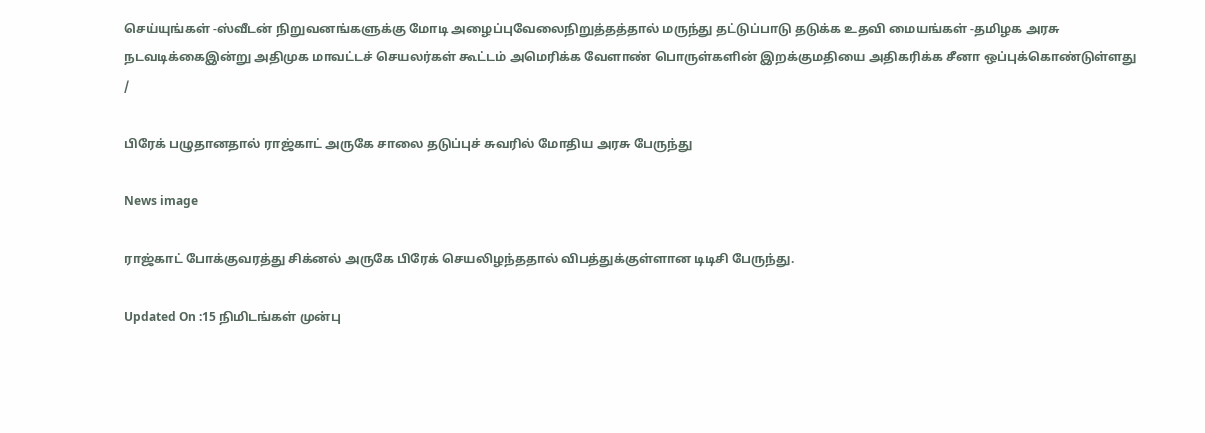செய்யுங்கள் -ஸ்வீடன் நிறுவனங்களுக்கு மோடி அழைப்புவேலைநிறுத்தத்தால் மருந்து தட்டுப்பாடு தடுக்க உதவி மையங்கள் -தமிழக அரசு நடவடிக்கைஇன்று அதிமுக மாவட்டச் செயலர்கள் கூட்டம் அமெரிக்க வேளாண் பொருள்களின் இறக்குமதியை அதிகரிக்க சீனா ஒப்புக்கொண்டுள்ளது
/

பிரேக் பழுதானதால் ராஜ்காட் அருகே சாலை தடுப்புச் சுவரில் மோதிய அரசு பேருந்து

News image

ராஜ்காட் போக்குவரத்து சிக்னல் அருகே பிரேக் செயலிழந்ததால் விபத்துக்குள்ளான டிடிசி பேருந்து.

Updated On :15 நிமிடங்கள் முன்பு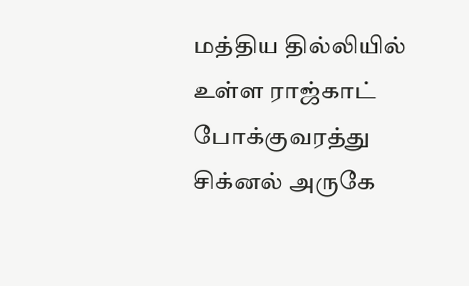மத்திய தில்லியில் உள்ள ராஜ்காட் போக்குவரத்து சிக்னல் அருகே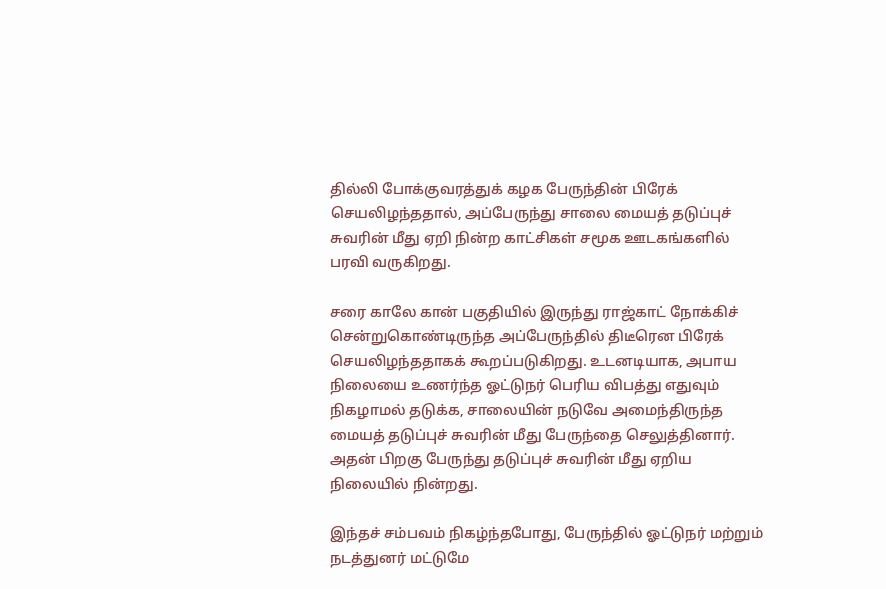தில்லி போக்குவரத்துக் கழக பேருந்தின் பிரேக் செயலிழந்ததால், அப்பேருந்து சாலை மையத் தடுப்புச் சுவரின் மீது ஏறி நின்ற காட்சிகள் சமூக ஊடகங்களில் பரவி வருகிறது.

சரை காலே கான் பகுதியில் இருந்து ராஜ்காட் நோக்கிச் சென்றுகொண்டிருந்த அப்பேருந்தில் திடீரென பிரேக் செயலிழந்ததாகக் கூறப்படுகிறது. உடனடியாக, அபாய நிலையை உணர்ந்த ஓட்டுநர் பெரிய விபத்து எதுவும் நிகழாமல் தடுக்க, சாலையின் நடுவே அமைந்திருந்த மையத் தடுப்புச் சுவரின் மீது பேருந்தை செலுத்தினார். அதன் பிறகு பேருந்து தடுப்புச் சுவரின் மீது ஏறிய நிலையில் நின்றது.

இந்தச் சம்பவம் நிகழ்ந்தபோது, பேருந்தில் ஓட்டுநர் மற்றும் நடத்துனர் மட்டுமே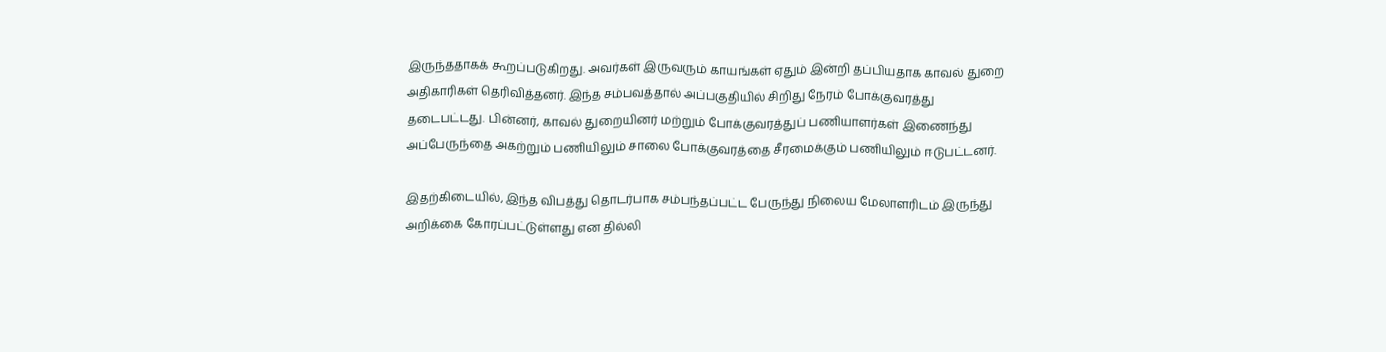இருந்ததாகக் கூறப்படுகிறது. அவர்கள் இருவரும் காயங்கள் ஏதும் இன்றி தப்பியதாக காவல் துறை அதிகாரிகள் தெரிவித்தனர். இந்த சம்பவத்தால் அப்பகுதியில் சிறிது நேரம் போக்குவரத்து தடைபட்டது. பின்னர், காவல் துறையினர் மற்றும் போக்குவரத்துப் பணியாளர்கள் இணைந்து அப்பேருந்தை அகற்றும் பணியிலும் சாலை போக்குவரத்தை சீரமைக்கும் பணியிலும் ஈடுபட்டனர்.

இதற்கிடையில், இந்த விபத்து தொடர்பாக சம்பந்தப்பட்ட பேருந்து நிலைய மேலாளரிடம் இருந்து அறிக்கை கோரப்பட்டுள்ளது என தில்லி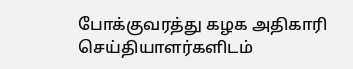போக்குவரத்து கழக அதிகாரி செய்தியாளர்களிடம்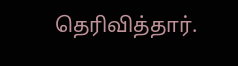தெரிவித்தார்.